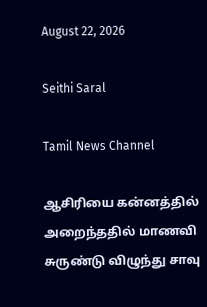August 22, 2026

Seithi Saral

Tamil News Channel

ஆசிரியை கன்னத்தில் அறைந்ததில் மாணவி சுருண்டு விழுந்து சாவு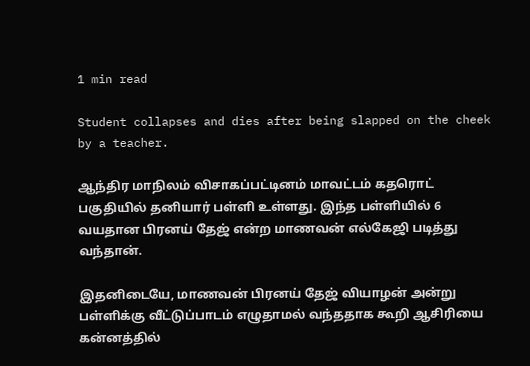1 min read

Student collapses and dies after being slapped on the cheek by a teacher.

ஆந்திர மாநிலம் விசாகப்பட்டினம் மாவட்டம் கதரொட் பகுதியில் தனியார் பள்ளி உள்ளது. இந்த பள்ளியில் 6 வயதான பிரனய் தேஜ் என்ற மாணவன் எல்கேஜி படித்து வந்தான்.

இதனிடையே, மாணவன் பிரனய் தேஜ் வியாழன் அன்று பள்ளிக்கு வீட்டுப்பாடம் எழுதாமல் வந்ததாக கூறி ஆசிரியை கன்னத்தில்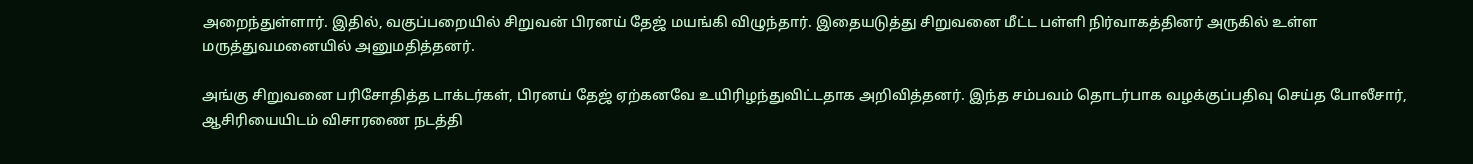அறைந்துள்ளார். இதில், வகுப்பறையில் சிறுவன் பிரனய் தேஜ் மயங்கி விழுந்தார். இதையடுத்து சிறுவனை மீட்ட பள்ளி நிர்வாகத்தினர் அருகில் உள்ள மருத்துவமனையில் அனுமதித்தனர்.

அங்கு சிறுவனை பரிசோதித்த டாக்டர்கள், பிரனய் தேஜ் ஏற்கனவே உயிரிழந்துவிட்டதாக அறிவித்தனர். இந்த சம்பவம் தொடர்பாக வழக்குப்பதிவு செய்த போலீசார், ஆசிரியையிடம் விசாரணை நடத்தி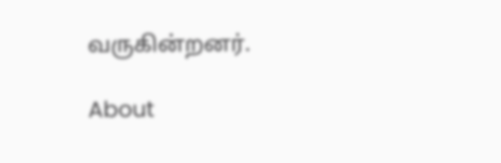வருகின்றனர்.

About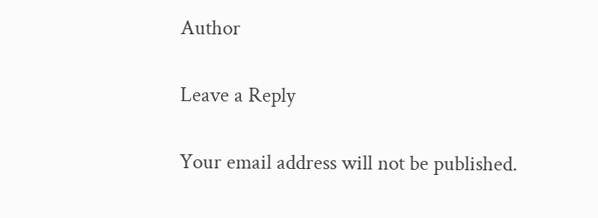Author

Leave a Reply

Your email address will not be published.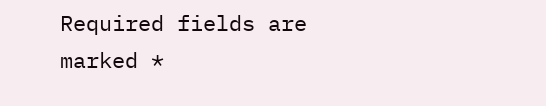Required fields are marked *